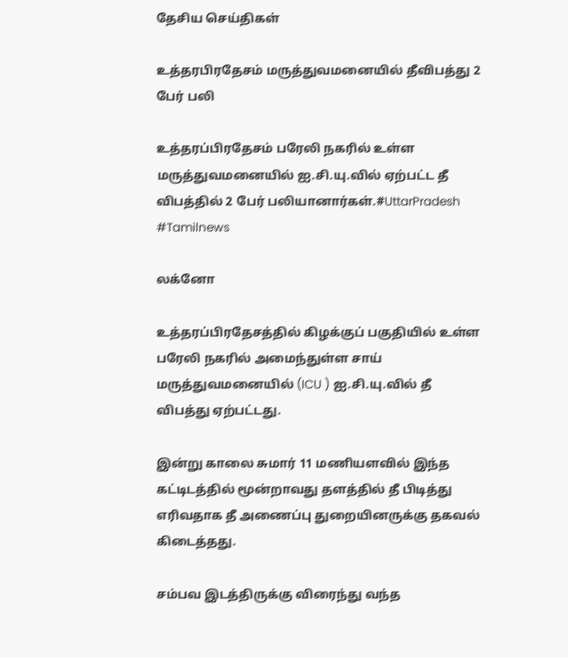தேசிய செய்திகள்

உத்தரபிரதேசம் மருத்துவமனையில் தீவிபத்து 2 பேர் பலி

உத்தரப்பிரதேசம் பரேலி நகரில் உள்ள மருத்துவமனையில் ஐ.சி.யு.வில் ஏற்பட்ட தீ விபத்தில் 2 பேர் பலியானார்கள்.#UttarPradesh #Tamilnews

லக்னோ

உத்தரப்பிரதேசத்தில் கிழக்குப் பகுதியில் உள்ள பரேலி நகரில் அமைந்துள்ள சாய் மருத்துவமனையில் (ICU ) ஐ.சி.யு.வில் தீ விபத்து ஏற்பட்டது.

இன்று காலை சுமார் 11 மணியளவில் இந்த கட்டிடத்தில் மூன்றாவது தளத்தில் தீ பிடித்து எரிவதாக தீ அணைப்பு துறையினருக்கு தகவல் கிடைத்தது.

சம்பவ இடத்திருக்கு விரைந்து வந்த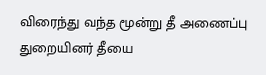விரைந்து வந்த மூன்று தீ அணைப்பு துறையினர் தீயை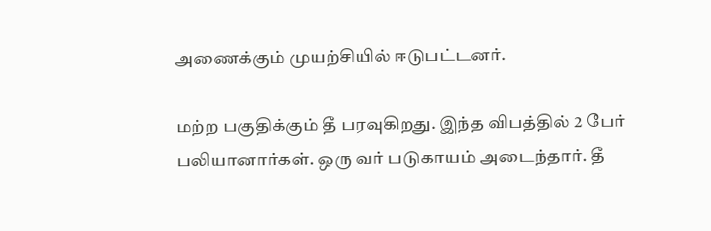அணைக்கும் முயற்சியில் ஈடுபட்டனர்.

மற்ற பகுதிக்கும் தீ பரவுகிறது. இந்த விபத்தில் 2 பேர் பலியானார்கள். ஒரு வர் படுகாயம் அடைந்தார். தீ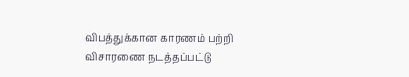விபத்துக்கான காரணம் பற்றி விசாரணை நடத்தப்பட்டு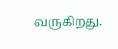வருகிறது.